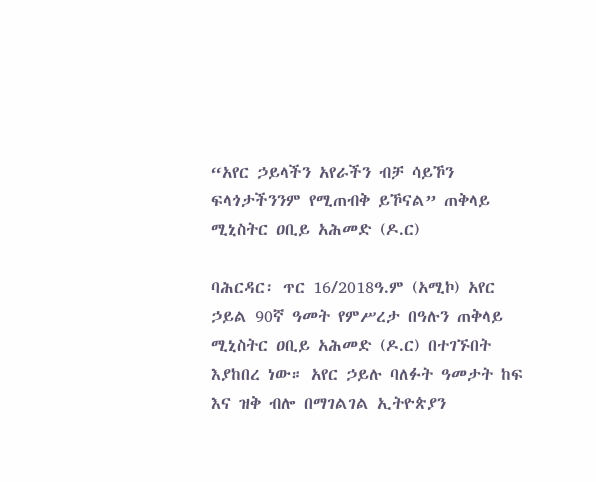“አየር ኃይላችን አየራችን ብቻ ሳይኾን ፍላጎታችንንም የሚጠብቅ ይኾናል” ጠቅላይ ሚኒስትር ዐቢይ አሕመድ (ዶ.ር)

ባሕርዳር፡ ጥር 16/2018ዓ.ም (አሚኮ) አየር ኃይል 90ኛ ዓመት የምሥረታ በዓሉን ጠቅላይ ሚኒስትር ዐቢይ አሕመድ (ዶ.ር) በተገኙበት እያከበረ ነው። አየር ኃይሉ ባለፉት ዓመታት ከፍ እና ዝቅ ብሎ በማገልገል ኢትዮጵያን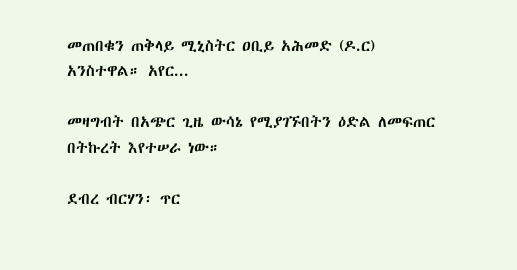መጠበቁን ጠቅላይ ሚኒስትር ዐቢይ አሕመድ (ዶ.ር) አንስተዋል። አየር...

መዛግብት በአጭር ጊዜ ውሳኔ የሚያገኙበትን ዕድል ለመፍጠር በትኩረት እየተሠራ ነው።

ደብረ ብርሃን፡ ጥር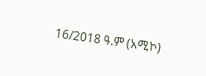16/2018 ዓ.ም (አሚኮ)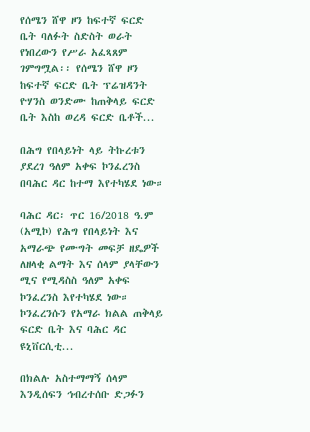የሰሜን ሸዋ ዞን ከፍተኛ ፍርድ ቤት ባለፉት ስድስት ወራት የነበረውን የሥራ አፈጻጸም ገምግሟል፡፡ የሰሜን ሸዋ ዞን ከፍተኛ ፍርድ ቤት ፕሬዝዳንት ዮሃንስ ወንድሙ ከጠቅላይ ፍርድ ቤት እስከ ወረዳ ፍርድ ቤቶች...

በሕግ የበላይነት ላይ ትኩረቱን ያደረገ ዓለም አቀፍ ኮንፈረንስ በባሕር ዳር ከተማ እየተካሄደ ነው።

ባሕር ዳር፡ ጥር 16/2018 ዓ.ም (አሚኮ) የሕግ የበላይነት እና አማራጭ የሙግት መፍቻ ዘዴዎች ለዘላቂ ልማት እና ሰላም ያላቸውን ሚና የሚዳስስ ዓለም አቀፍ ኮንፈረንስ እየተካሄደ ነው። ኮንፈረንሱን የአማራ ክልል ጠቅላይ ፍርድ ቤት እና ባሕር ዳር ዩኒቨርሲቲ...

በክልሉ አስተማማኝ ሰላም እንዲሰፍን ኅብረተሰቡ ድጋፉን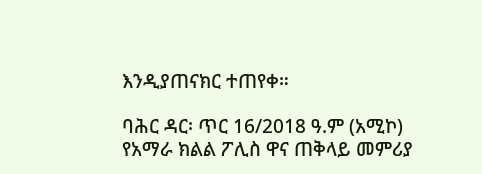እንዲያጠናክር ተጠየቀ።

ባሕር ዳር፡ ጥር 16/2018 ዓ.ም (አሚኮ) የአማራ ክልል ፖሊስ ዋና ጠቅላይ መምሪያ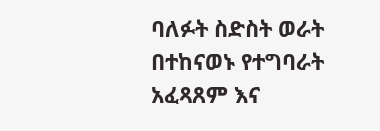ባለፉት ስድስት ወራት በተከናወኑ የተግባራት አፈጻጸም እና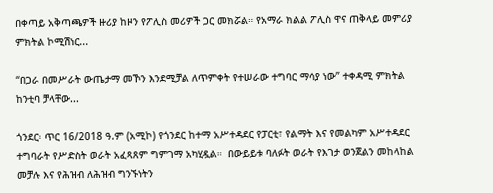በቀጣይ አቅጣጫዎች ዙሪያ ከዞን የፖሊስ መሪዎች ጋር መክሯል። የአማራ ክልል ፖሊስ ዋና ጠቅላይ መምሪያ ምክትል ኮሚሽነር...

“በጋራ በመሥራት ውጤታማ መኾን እንደሚቻል ለጥምቀት የተሠራው ተግባር ማሳያ ነው” ተቀዳሚ ምክትል ከንቲባ ቻላቸው...

ጎንደር፡ ጥር 16/2018 ዓ.ም (አሚኮ) የጎንደር ከተማ አሥተዳደር የፓርቲ፣ የልማት እና የመልካም አሥተዳደር ተግባራት የሥድስት ወራት አፈጻጸም ግምገማ አካሂዷል።  በውይይቱ ባለፉት ወራት የእገታ ወንጀልን መከላከል መቻሉ እና የሕዝብ ለሕዝብ ግንኙነትን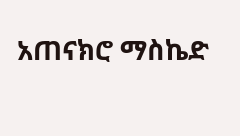አጠናክሮ ማስኬድ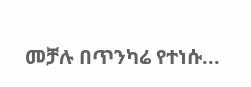መቻሉ በጥንካሬ የተነሱ...